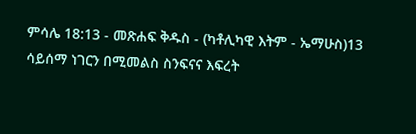ምሳሌ 18:13 - መጽሐፍ ቅዱስ - (ካቶሊካዊ እትም - ኤማሁስ)13 ሳይሰማ ነገርን በሚመልስ ስንፍናና እፍረት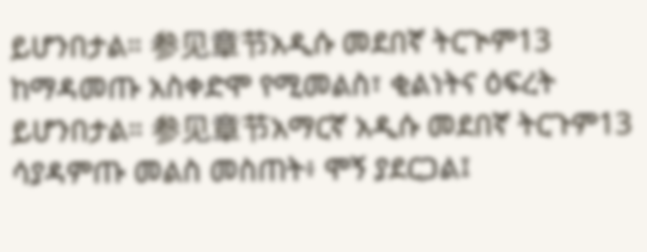ይሆንበታል። 参见章节አዲሱ መደበኛ ትርጒም13 ከማዳመጡ አስቀድሞ የሚመልስ፣ ቂልነትና ዕፍረት ይሆንበታል። 参见章节አማርኛ አዲሱ መደበኛ ትርጉም13 ሳያዳምጡ መልስ መስጠት፥ ሞኝ ያደርጋል፤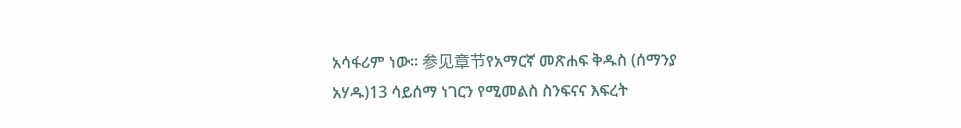አሳፋሪም ነው። 参见章节የአማርኛ መጽሐፍ ቅዱስ (ሰማንያ አሃዱ)13 ሳይሰማ ነገርን የሚመልስ ስንፍናና እፍረት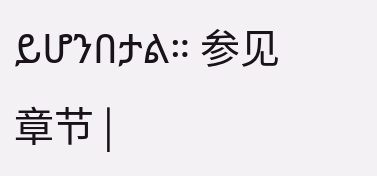ይሆንበታል። 参见章节 |